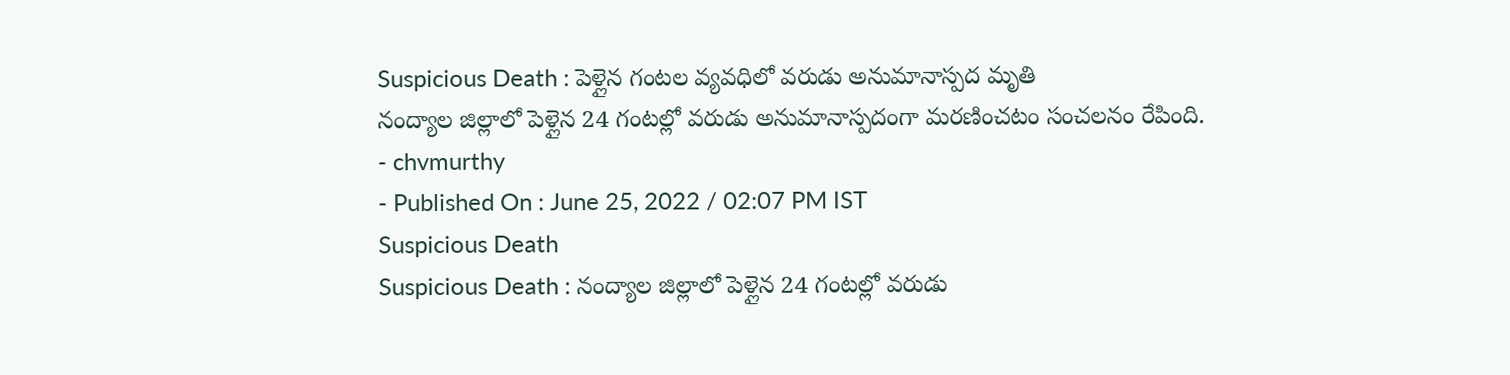Suspicious Death : పెళ్లైన గంటల వ్యవధిలో వరుడు అనుమానాస్పద మృతి
నంద్యాల జిల్లాలో పెళ్లైన 24 గంటల్లో వరుడు అనుమానాస్పదంగా మరణించటం సంచలనం రేపింది.
- chvmurthy
- Published On : June 25, 2022 / 02:07 PM IST
Suspicious Death
Suspicious Death : నంద్యాల జిల్లాలో పెళ్లైన 24 గంటల్లో వరుడు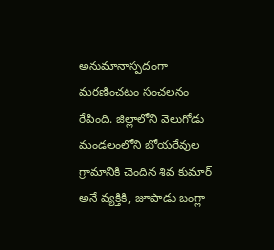అనుమానాస్పదంగా మరణించటం సంచలనం రేపింది. జిల్లాలోని వెలుగోడు మండలంలోని బోయరేవుల గ్రామానికి చెందిన శివ కుమార్ అనే వ్యక్తికి, జూపాడు బంగ్లా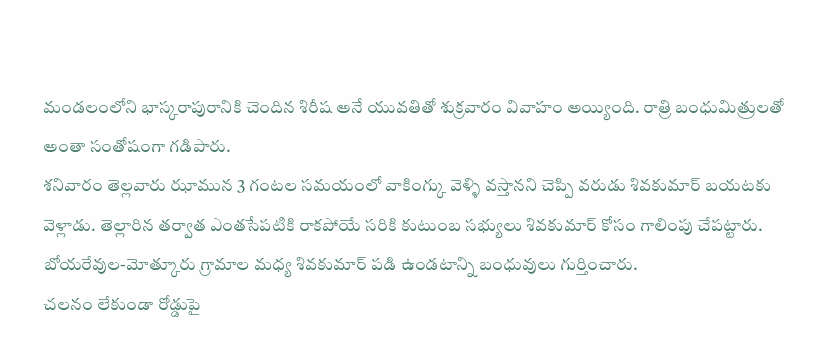మండలంలోని భాస్కరాపురానికి చెందిన శిరీష అనే యువతితో శుక్రవారం వివాహం అయ్యింది. రాత్రి బంధుమిత్రులతో అంతా సంతోషంగా గడిపారు.
శనివారం తెల్లవారు ఝామున 3 గంటల సమయంలో వాకింగ్కు వెళ్ళి వస్తానని చెప్పి వరుడు శివకుమార్ బయటకు వెళ్లాడు. తెల్లారిన తర్వాత ఎంతసేపటికి రాకపోయే సరికి కుటుంబ సభ్యులు శివకుమార్ కోసం గాలింపు చేపట్టారు. బోయరేవుల-మోత్కూరు గ్రామాల మధ్య శివకుమార్ పడి ఉండటాన్ని బంధువులు గుర్తించారు.
చలనం లేకుండా రోడ్డుపై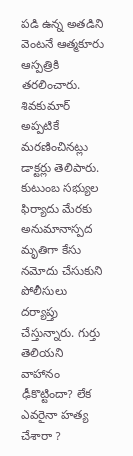పడి ఉన్న అతడిని వెంటనే ఆత్మకూరు ఆస్పత్రికి తరలించారు. శివకుమార్ అప్పటికే మరణించినట్లు డాక్టర్లు తెలిపారు. కుటుంబ సభ్యుల ఫిర్యాదు మేరకు అనుమానాస్పద మృతిగా కేసు నమోదు చేసుకుని పోలీసులు దర్యాప్తు చేస్తున్నారు. గుర్తు తెలియని వాహానం ఢీకొట్టిందా? లేక ఎవరైనా హత్య చేశారా ?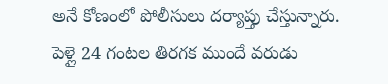అనే కోణంలో పోలీసులు దర్యాప్తు చేస్తున్నారు. పెళ్లై 24 గంటల తిరగక ముందే వరుడు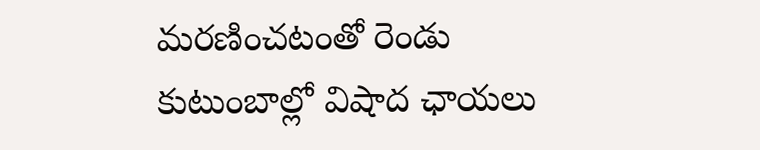మరణించటంతో రెండు కుటుంబాల్లో విషాద ఛాయలు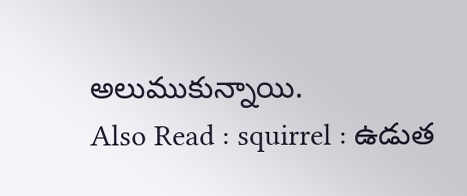అలుముకున్నాయి.
Also Read : squirrel : ఉడుత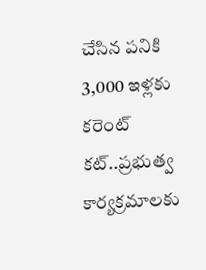చేసిన పనికి 3,000 ఇళ్లకు కరెంట్ కట్..ప్రభుత్వ కార్యక్రమాలకు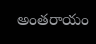అంతరాయం